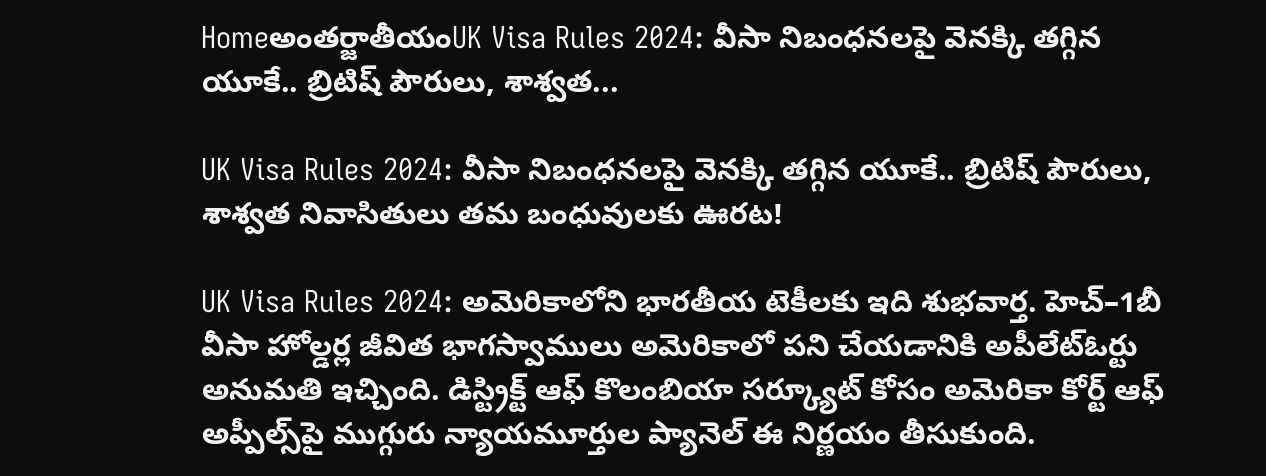Homeఅంతర్జాతీయంUK Visa Rules 2024: వీసా నిబంధనలపై వెనక్కి తగ్గిన యూకే.. బ్రిటిష్‌ పౌరులు, శాశ్వత...

UK Visa Rules 2024: వీసా నిబంధనలపై వెనక్కి తగ్గిన యూకే.. బ్రిటిష్‌ పౌరులు, శాశ్వత నివాసితులు తమ బంధువులకు ఊరట!

UK Visa Rules 2024: అమెరికాలోని భారతీయ టెకీలకు ఇది శుభవార్త. హెచ్‌–1బీ వీసా హోల్డర్ల జీవిత భాగస్వాములు అమెరికాలో పని చేయడానికి అపీలేట్‌ఓర్టు అనుమతి ఇచ్చింది. డిస్ట్రిక్ట్‌ ఆఫ్‌ కొలంబియా సర్క్యూట్‌ కోసం అమెరికా కోర్ట్‌ ఆఫ్‌ అప్పీల్స్‌పై ముగ్గురు న్యాయమూర్తుల ప్యానెల్‌ ఈ నిర్ణయం తీసుకుంది.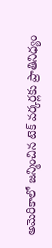అమెరికాలో జన్మించిన టెక్‌ వర్కర్లకు ప్రాతినిధ్యం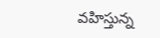వహిస్తున్న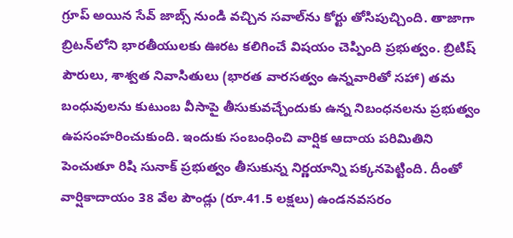గ్రూప్‌ అయిన సేవ్‌ జాబ్స్‌ నుండి వచ్చిన సవాల్‌ను కోర్టు తోసిపుచ్చింది. తాజాగా బ్రిటన్‌లోని భారతీయులకు ఊరట కలిగించే విషయం చెప్పింది ప్రభుత్వం. బ్రిటిష్‌ పౌరులు, శాశ్వత నివాసితులు (భారత వారసత్వం ఉన్నవారితో సహా) తమ బంధువులను కుటుంబ వీసాపై తీసుకువచ్చేందుకు ఉన్న నిబంధనలను ప్రభుత్వం ఉపసంహరించుకుంది. ఇందుకు సంబంధించి వార్షిక ఆదాయ పరిమితిని పెంచుతూ రిషి సునాక్‌ ప్రభుత్వం తీసుకున్న నిర్ణయాన్ని పక్కనపెట్టింది. దీంతో వార్షికాదాయం 38 వేల పౌండ్లు (రూ.41.5 లక్షలు) ఉండనవసరం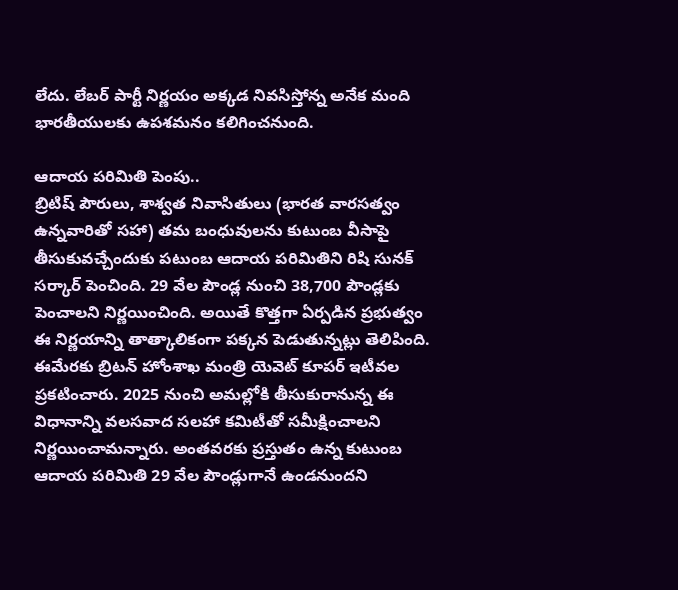లేదు. లేబర్‌ పార్టీ నిర్ణయం అక్కడ నివసిస్తోన్న అనేక మంది భారతీయులకు ఉపశమనం కలిగించనుంది.

ఆదాయ పరిమితి పెంపు..
బ్రిటిష్‌ పౌరులు, శాశ్వత నివాసితులు (భారత వారసత్వం ఉన్నవారితో సహా) తమ బంధువులను కుటుంబ వీసాపై తీసుకువచ్చేందుకు పటుంబ ఆదాయ పరిమితిని రిషి సునక్‌ సర్కార్‌ పెంచింది. 29 వేల పౌండ్ల నుంచి 38,700 పౌండ్లకు పెంచాలని నిర్ణయించింది. అయితే కొత్తగా ఏర్పడిన ప్రభుత్వం ఈ నిర్ణయాన్ని తాత్కాలికంగా పక్కన పెడుతున్నట్లు తెలిపింది. ఈమేరకు బ్రిటన్‌ హోంశాఖ మంత్రి యెవెట్‌ కూపర్‌ ఇటీవల ప్రకటించారు. 2025 నుంచి అమల్లోకి తీసుకురానున్న ఈ విధానాన్ని వలసవాద సలహా కమిటీతో సమీక్షించాలని నిర్ణయించామన్నారు. అంతవరకు ప్రస్తుతం ఉన్న కుటుంబ ఆదాయ పరిమితి 29 వేల పౌండ్లుగానే ఉండనుందని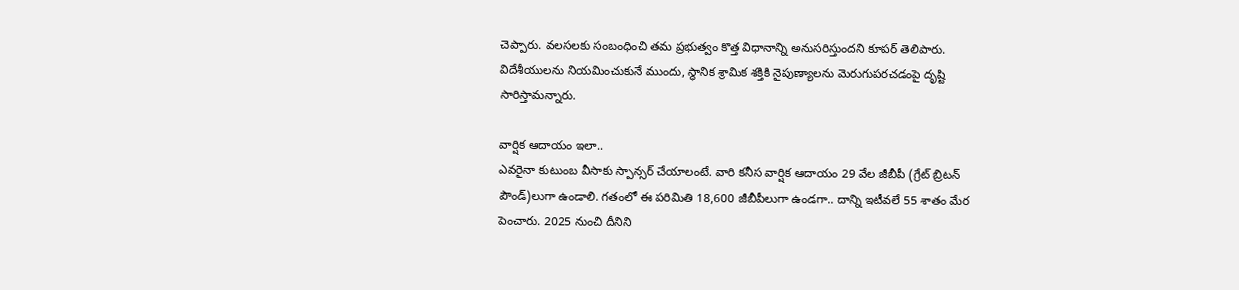చెప్పారు. వలసలకు సంబంధించి తమ ప్రభుత్వం కొత్త విధానాన్ని అనుసరిస్తుందని కూపర్‌ తెలిపారు. విదేశీయులను నియమించుకునే ముందు, స్థానిక శ్రామిక శక్తికి నైపుణ్యాలను మెరుగుపరచడంపై దృష్టి సారిస్తామన్నారు.

వార్షిక ఆదాయం ఇలా..
ఎవరైనా కుటుంబ వీసాకు స్పాన్సర్‌ చేయాలంటే. వారి కనీస వార్షిక ఆదాయం 29 వేల జీబీపీ (గ్రేట్‌ బ్రిటన్‌ పౌండ్‌)లుగా ఉండాలి. గతంలో ఈ పరిమితి 18,600 జీబీపీలుగా ఉండగా.. దాన్ని ఇటీవలే 55 శాతం మేర పెంచారు. 2025 నుంచి దీనిని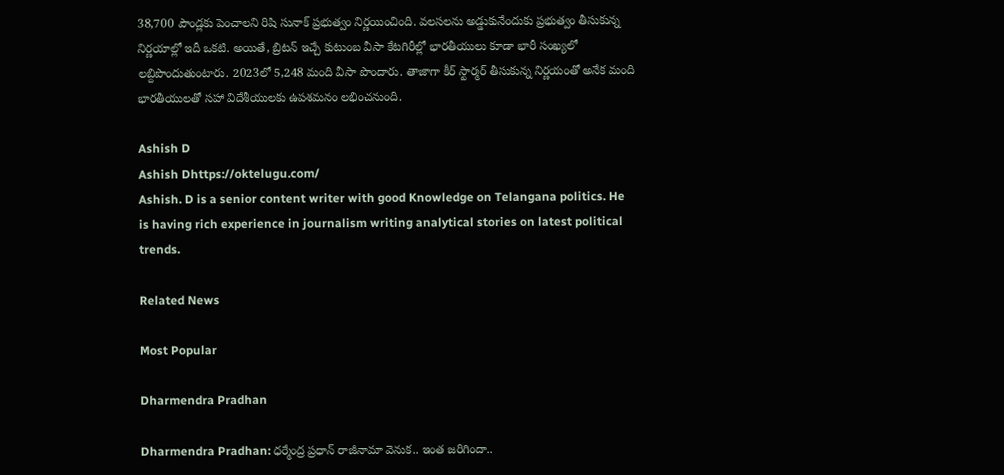38,700 పౌండ్లకు పెంచాలని రిషి సునాక్‌ ప్రభుత్వం నిర్ణయించింది. వలసలను అడ్డుకునేందుకు ప్రభుత్వం తీసుకున్న నిర్ణయాల్లో ఇదీ ఒకటి. అయితే, బ్రిటన్‌ ఇచ్చే కుటుంబ వీసా కేటగిరీల్లో భారతీయులు కూడా భారీ సంఖ్యలో లబ్దిపొందుతుంటారు. 2023లో 5,248 మంది వీసా పొందారు. తాజాగా కీర్‌ స్టార్మర్‌ తీసుకున్న నిర్ణయంతో అనేక మంది భారతీయులతో సహా విదేశీయులకు ఉపశమనం లభించనుంది.

Ashish D
Ashish Dhttps://oktelugu.com/
Ashish. D is a senior content writer with good Knowledge on Telangana politics. He is having rich experience in journalism writing analytical stories on latest political trends.

Related News

Most Popular

Dharmendra Pradhan

Dharmendra Pradhan: ధర్మేంద్ర ప్రధాన్ రాజీనామా వెనుక.. ఇంత జరిగిందా..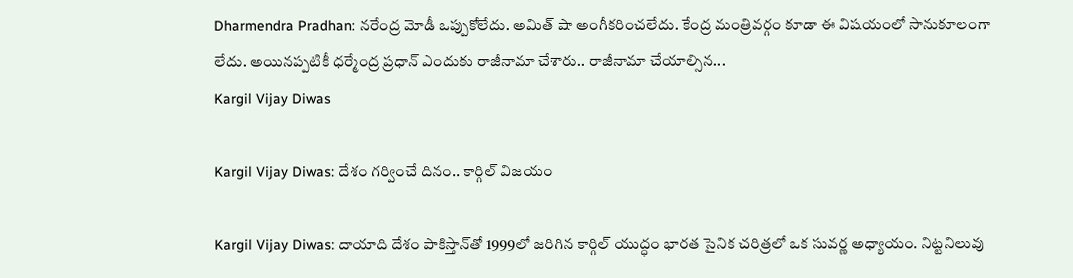Dharmendra Pradhan: నరేంద్ర మోడీ ఒప్పుకోలేదు. అమిత్ షా అంగీకరించలేదు. కేంద్ర మంత్రివర్గం కూడా ఈ విషయంలో సానుకూలంగా లేదు. అయినప్పటికీ ధర్మేంద్ర ప్రధాన్ ఎందుకు రాజీనామా చేశారు.. రాజీనామా చేయాల్సిన...
Kargil Vijay Diwas

Kargil Vijay Diwas: దేశం గర్వించే దినం.. కార్గిల్‌ విజయం

Kargil Vijay Diwas: దాయాది దేశం పాకిస్తాన్‌తో 1999లో జరిగిన కార్గిల్‌ యుద్ధం భారత సైనిక చరిత్రలో ఒక సువర్ణ అధ్యాయం. నిట్టనిలువు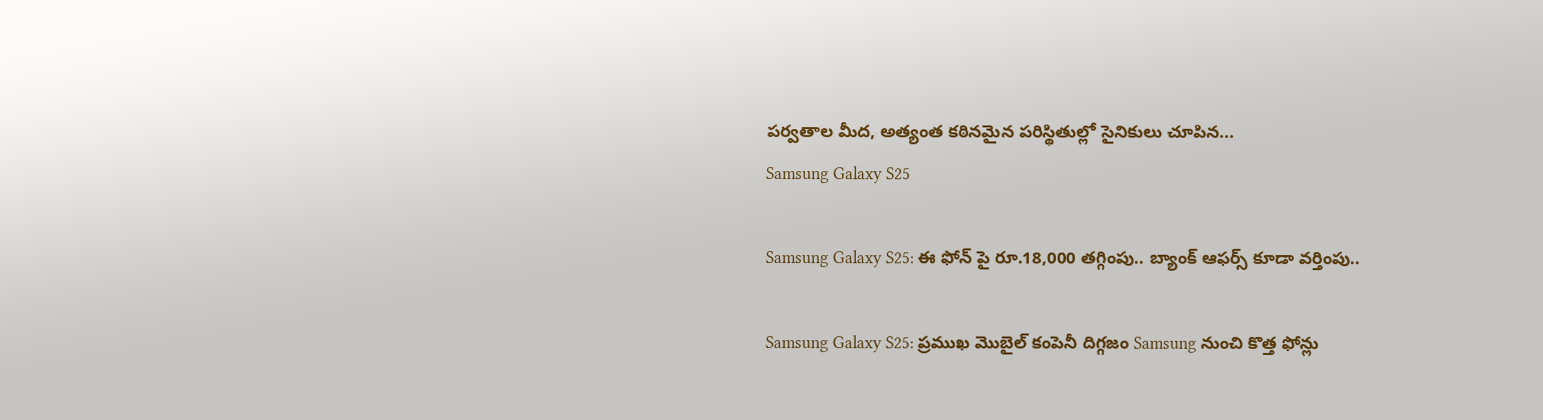పర్వతాల మీద, అత్యంత కఠినమైన పరిస్థితుల్లో సైనికులు చూపిన...
Samsung Galaxy S25

Samsung Galaxy S25: ఈ ఫోన్ పై రూ.18,000 తగ్గింపు.. బ్యాంక్ ఆఫర్స్ కూడా వర్తింపు..

Samsung Galaxy S25: ప్రముఖ మొబైల్ కంపెనీ దిగ్గజం Samsung నుంచి కొత్త ఫోన్లు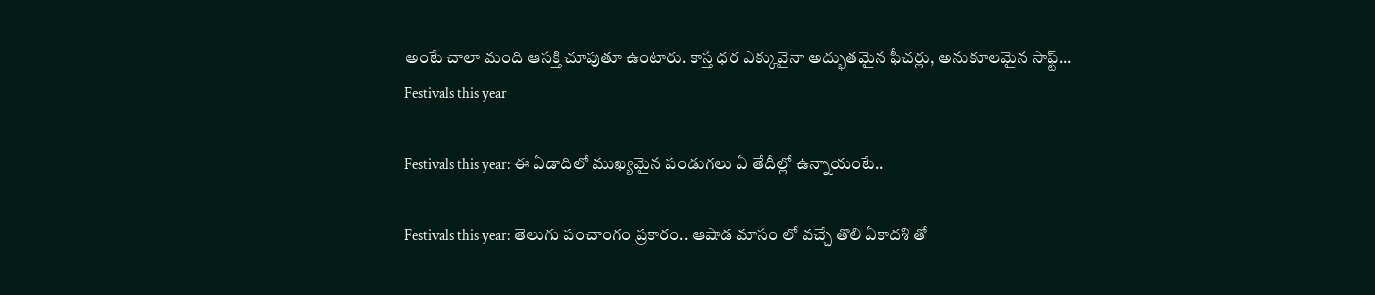అంటే చాలా మంది ఆసక్తి చూపుతూ ఉంటారు. కాస్త ధర ఎక్కువైనా అద్భుతమైన ఫీచర్లు, అనుకూలమైన సాఫ్ట్...
Festivals this year

Festivals this year: ఈ ఏడాదిలో ముఖ్యమైన పండుగలు ఏ తేదీల్లో ఉన్నాయంటే..

Festivals this year: తెలుగు పంచాంగం ప్రకారం.. ఆషాడ మాసం లో వచ్చే తొలి ఏకాదశి తో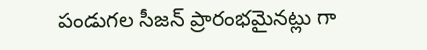పండుగల సీజన్ ప్రారంభమైనట్లు గా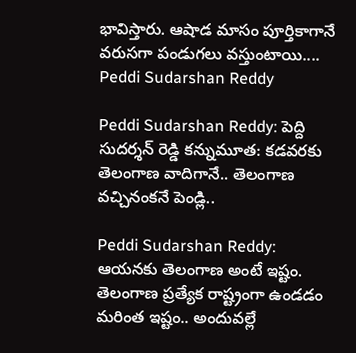భావిస్తారు. ఆషాడ మాసం పూర్తికాగానే వరుసగా పండుగలు వస్తుంటాయి....
Peddi Sudarshan Reddy

Peddi Sudarshan Reddy: పెద్ది సుదర్శన్ రెడ్డి కన్నుమూత: కడవరకు తెలంగాణ వాదిగానే.. తెలంగాణ వచ్చినంకనే పెండ్లి..

Peddi Sudarshan Reddy: ఆయనకు తెలంగాణ అంటే ఇష్టం. తెలంగాణ ప్రత్యేక రాష్ట్రంగా ఉండడం మరింత ఇష్టం.. అందువల్లే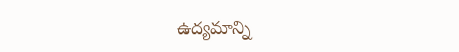ఉద్యమాన్ని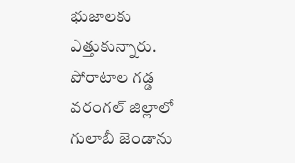భుజాలకు ఎత్తుకున్నారు. పోరాటాల గడ్డ వరంగల్ జిల్లాలో గులాబీ జెండాను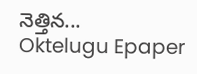నెత్తిన...
Oktelugu Epaper